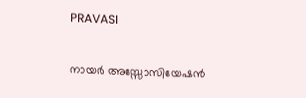PRAVASI

നായര്‍ അസ്സോസിയേഷന്‍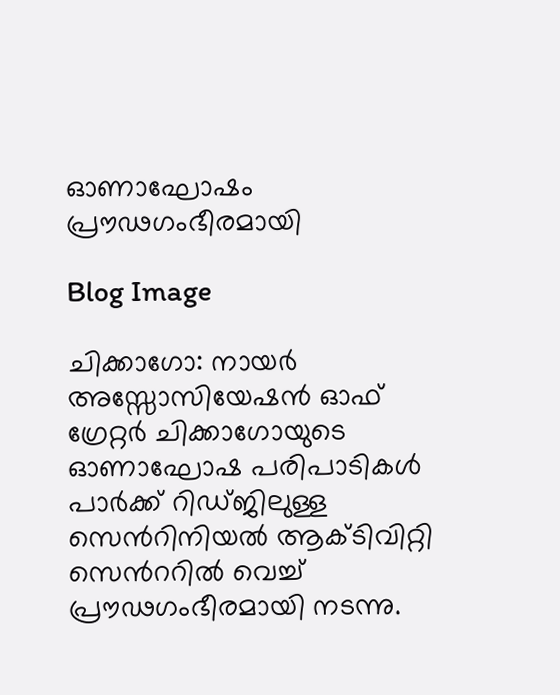ഓണാഘോഷം പ്രൗഢഗംഭീരമായി

Blog Image

ചിക്കാഗോ: നായര്‍ അസ്സോസിയേഷന്‍ ഓഫ് ഗ്രേറ്റര്‍ ചിക്കാഗോയുടെ ഓണാഘോഷ പരിപാടികള്‍ പാര്‍ക്ക് റിഡ്ജിലുള്ള സെന്‍റിനിയല്‍ ആക്ടിവിറ്റി സെന്‍ററില്‍ വെച്ച് പ്രൗഢഗംഭീരമായി നടന്നു.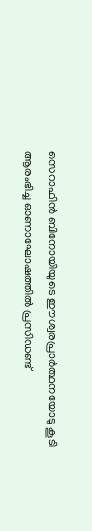സെറാഫിന്‍ ബിനോയിയുടെ ഈശ്വരപ്രാര്‍ത്ഥനയോടു കൂടി ആരംഭിച്ച ഓണാഘോഷത്തില്‍ പ്രസിഡണ്ട്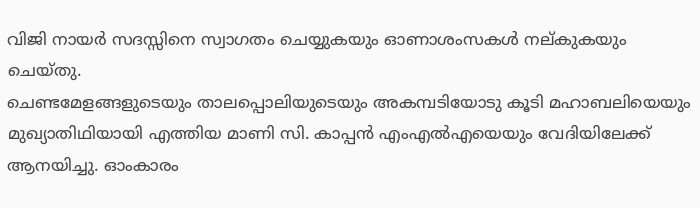വിജി നായര്‍ സദസ്സിനെ സ്വാഗതം ചെയ്യുകയും ഓണാശംസകള്‍ നല്കുകയും ചെയ്തു.
ചെണ്ടമേളങ്ങളുടെയും താലപ്പൊലിയുടെയും അകമ്പടിയോടു കൂടി മഹാബലിയെയും മുഖ്യാതിഥിയായി എത്തിയ മാണി സി. കാപ്പന്‍ എംഎല്‍എയെയും വേദിയിലേക്ക് ആനയിച്ചു. ഓംകാരം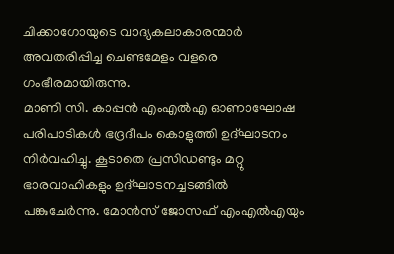ചിക്കാഗോയുടെ വാദ്യകലാകാരന്മാര്‍ അവതരിപ്പിച്ച ചെണ്ടമേളം വളരെ ഗംഭീരമായിരുന്നു.
മാണി സി. കാപ്പന്‍ എംഎല്‍എ ഓണാഘോഷ പരിപാടികള്‍ ഭദ്രദീപം കൊളുത്തി ഉദ്ഘാടനം നിര്‍വഹിച്ചു. കൂടാതെ പ്രസിഡണ്ടും മറ്റു ഭാരവാഹികളും ഉദ്ഘാടനച്ചടങ്ങില്‍ പങ്കുചേര്‍ന്നു. മോന്‍സ് ജോസഫ് എംഎല്‍എയും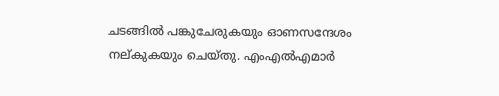ചടങ്ങില്‍ പങ്കുചേരുകയും ഓണസന്ദേശം നല്കുകയും ചെയ്തു. എംഎല്‍എമാര്‍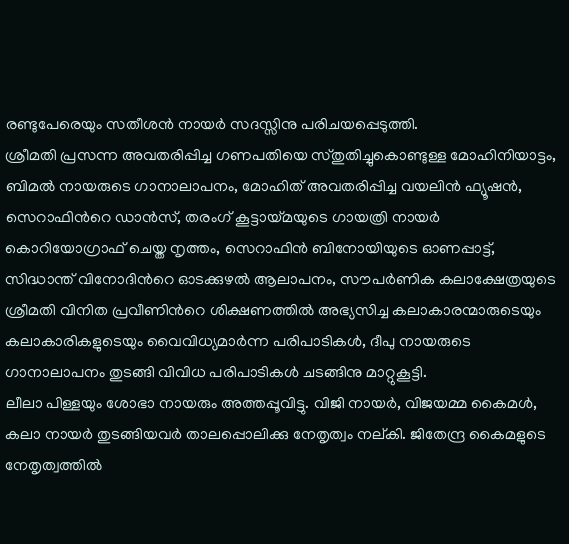രണ്ടുപേരെയും സതീശന്‍ നായര്‍ സദസ്സിനു പരിചയപ്പെടുത്തി.
ശ്രീമതി പ്രസന്ന അവതരിപ്പിച്ച ഗണപതിയെ സ്തുതിച്ചുകൊണ്ടുള്ള മോഹിനിയാട്ടം, ബിമല്‍ നായരുടെ ഗാനാലാപനം, മോഹിത് അവതരിപ്പിച്ച വയലിന്‍ ഫ്യൂഷന്‍, സെറാഫിന്‍റെ ഡാന്‍സ്, തരംഗ് കൂട്ടായ്മയുടെ ഗായത്രി നായര്‍ കൊറിയോഗ്രാഫ് ചെയ്ത നൃത്തം, സെറാഫിന്‍ ബിനോയിയുടെ ഓണപ്പാട്ട്, സിദ്ധാന്ത് വിനോദിന്‍റെ ഓടക്കുഴല്‍ ആലാപനം, സൗപര്‍ണിക കലാക്ഷേത്രയുടെ ശ്രീമതി വിനിത പ്രവീണിന്‍റെ ശിക്ഷണത്തില്‍ അഭ്യസിച്ച കലാകാരന്മാരുടെയും കലാകാരികളുടെയും വൈവിധ്യമാര്‍ന്ന പരിപാടികള്‍, ദീപു നായരുടെ ഗാനാലാപനം തുടങ്ങി വിവിധ പരിപാടികള്‍ ചടങ്ങിനു മാറ്റുകൂട്ടി.
ലീലാ പിള്ളയും ശോഭാ നായരും അത്തപ്പൂവിട്ടു. വിജി നായര്‍, വിജയമ്മ കൈമള്‍, കലാ നായര്‍ തുടങ്ങിയവര്‍ താലപ്പൊലിക്കു നേതൃത്വം നല്കി. ജിതേന്ദ്ര കൈമളുടെ നേതൃത്വത്തില്‍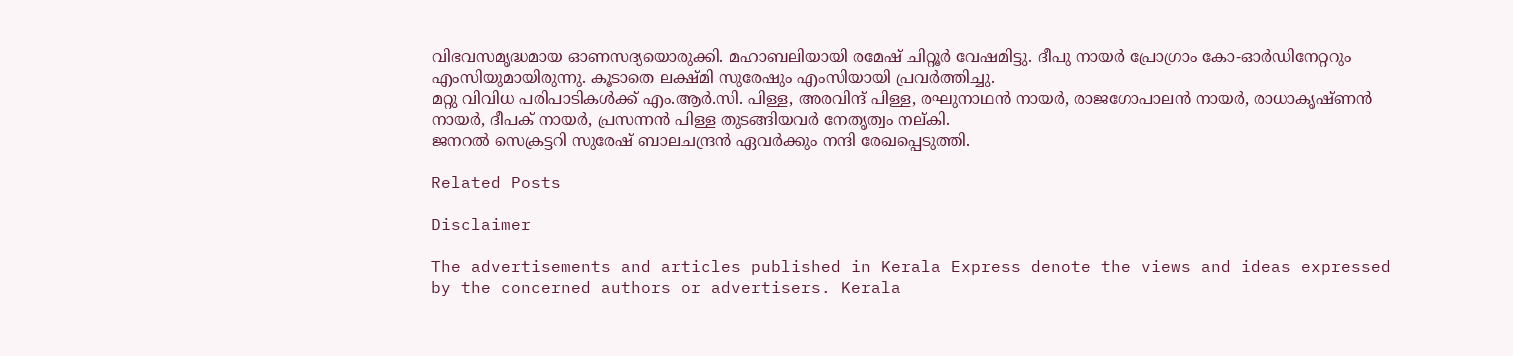വിഭവസമൃദ്ധമായ ഓണസദ്യയൊരുക്കി. മഹാബലിയായി രമേഷ് ചിറ്റൂര്‍ വേഷമിട്ടു. ദീപു നായര്‍ പ്രോഗ്രാം കോ-ഓര്‍ഡിനേറ്ററും എംസിയുമായിരുന്നു. കൂടാതെ ലക്ഷ്മി സുരേഷും എംസിയായി പ്രവര്‍ത്തിച്ചു.
മറ്റു വിവിധ പരിപാടികള്‍ക്ക് എം.ആര്‍.സി. പിള്ള, അരവിന്ദ് പിള്ള, രഘുനാഥന്‍ നായര്‍, രാജഗോപാലന്‍ നായര്‍, രാധാകൃഷ്ണന്‍ നായര്‍, ദീപക് നായര്‍, പ്രസന്നന്‍ പിള്ള തുടങ്ങിയവര്‍ നേതൃത്വം നല്കി.
ജനറല്‍ സെക്രട്ടറി സുരേഷ് ബാലചന്ദ്രന്‍ ഏവര്‍ക്കും നന്ദി രേഖപ്പെടുത്തി.

Related Posts

Disclaimer

The advertisements and articles published in Kerala Express denote the views and ideas expressed by the concerned authors or advertisers. Kerala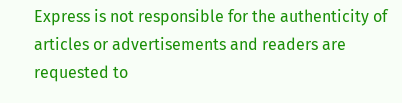Express is not responsible for the authenticity of articles or advertisements and readers are requested to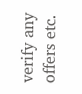verify any offers etc.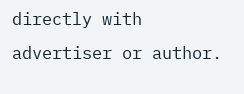directly with advertiser or author.